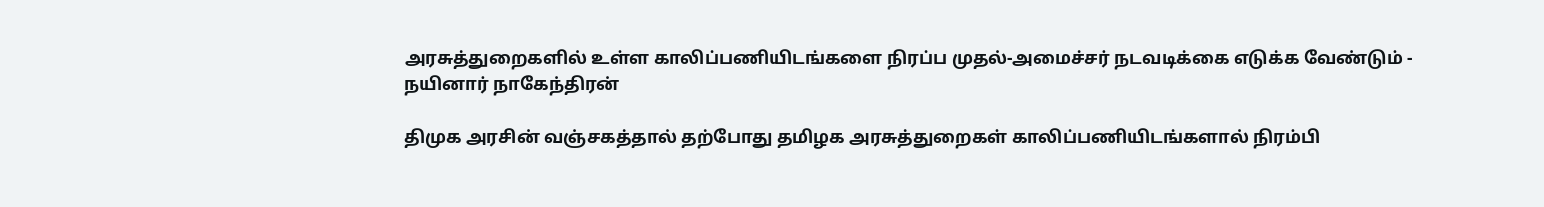அரசுத்துறைகளில் உள்ள காலிப்பணியிடங்களை நிரப்ப முதல்-அமைச்சர் நடவடிக்கை எடுக்க வேண்டும் - நயினார் நாகேந்திரன்

திமுக அரசின் வஞ்சகத்தால் தற்போது தமிழக அரசுத்துறைகள் காலிப்பணியிடங்களால் நிரம்பி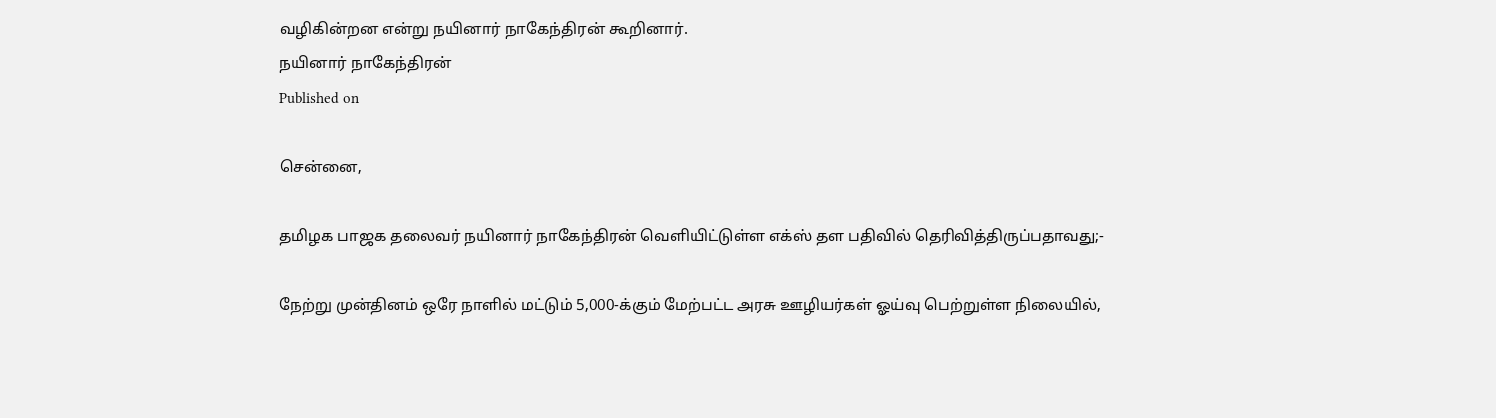வழிகின்றன என்று நயினார் நாகேந்திரன் கூறினார்.
நயினார் நாகேந்திரன்
Published on

சென்னை,

தமிழக பாஜக தலைவர் நயினார் நாகேந்திரன் வெளியிட்டுள்ள எக்ஸ் தள பதிவில் தெரிவித்திருப்பதாவது;-

நேற்று முன்தினம் ஒரே நாளில் மட்டும் 5,000-க்கும் மேற்பட்ட அரசு ஊழியர்கள் ஓய்வு பெற்றுள்ள நிலையில்,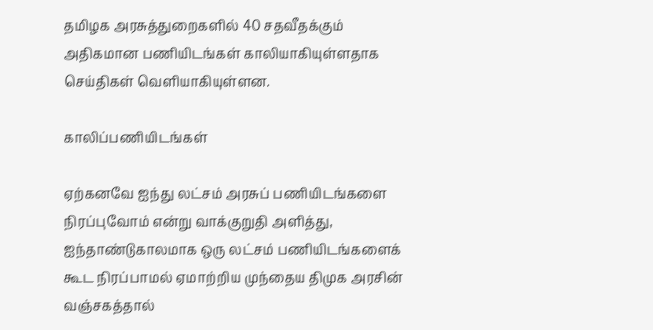தமிழக அரசுத்துறைகளில் 40 சதவீதக்கும் அதிகமான பணியிடங்கள் காலியாகியுள்ளதாக செய்திகள் வெளியாகியுள்ளன.

காலிப்பணியிடங்கள்

ஏற்கனவே ஐந்து லட்சம் அரசுப் பணியிடங்களை நிரப்புவோம் என்று வாக்குறுதி அளித்து, ஐந்தாண்டுகாலமாக ஒரு லட்சம் பணியிடங்களைக் கூட நிரப்பாமல் ஏமாற்றிய முந்தைய திமுக அரசின் வஞ்சகத்தால்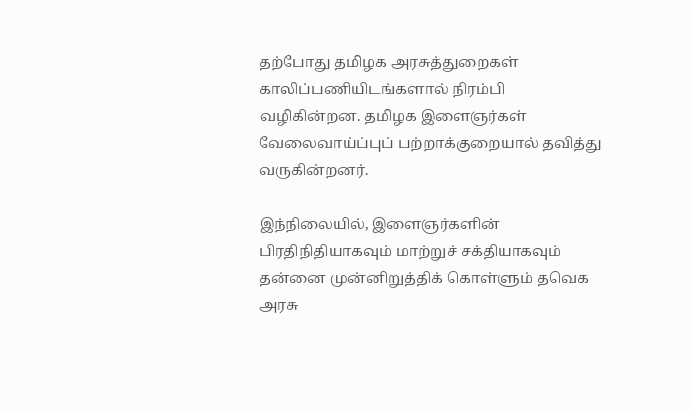தற்போது தமிழக அரசுத்துறைகள் காலிப்பணியிடங்களால் நிரம்பி வழிகின்றன. தமிழக இளைஞர்கள் வேலைவாய்ப்புப் பற்றாக்குறையால் தவித்து வருகின்றனர்.

இந்நிலையில், இளைஞர்களின் பிரதிநிதியாகவும் மாற்றுச் சக்தியாகவும் தன்னை முன்னிறுத்திக் கொள்ளும் தவெக அரசு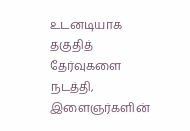உடனடியாக தகுதித் தேர்வுகளை நடத்தி, இளைஞர்களின்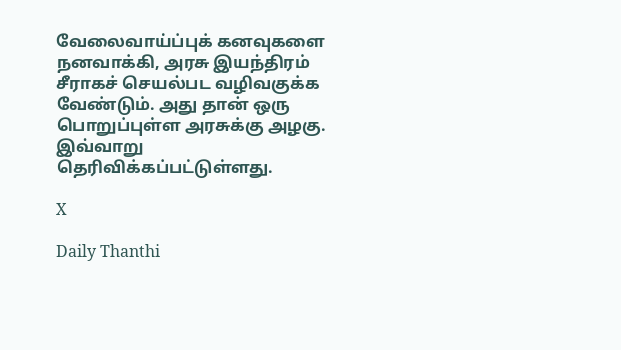வேலைவாய்ப்புக் கனவுகளை நனவாக்கி, அரசு இயந்திரம் சீராகச் செயல்பட வழிவகுக்க வேண்டும். அது தான் ஒரு பொறுப்புள்ள அரசுக்கு அழகு. இவ்வாறு தெரிவிக்கப்பட்டுள்ளது.

X

Daily Thanthi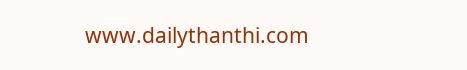www.dailythanthi.com